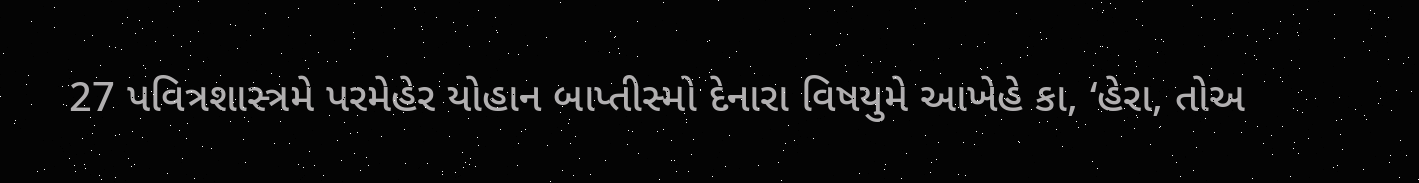27 પવિત્રશાસ્ત્રમે પરમેહેર યોહાન બાપ્તીસ્મો દેનારા વિષયુમે આખેહે કા, ‘હેરા, તોઅ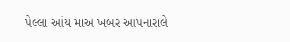પેલ્લા આંય માઅ ખબર આપનારાલે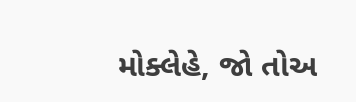મોક્લેહે, જો તોઅ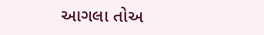આગલા તોઅ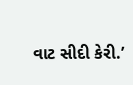વાટ સીદી કેરી.’